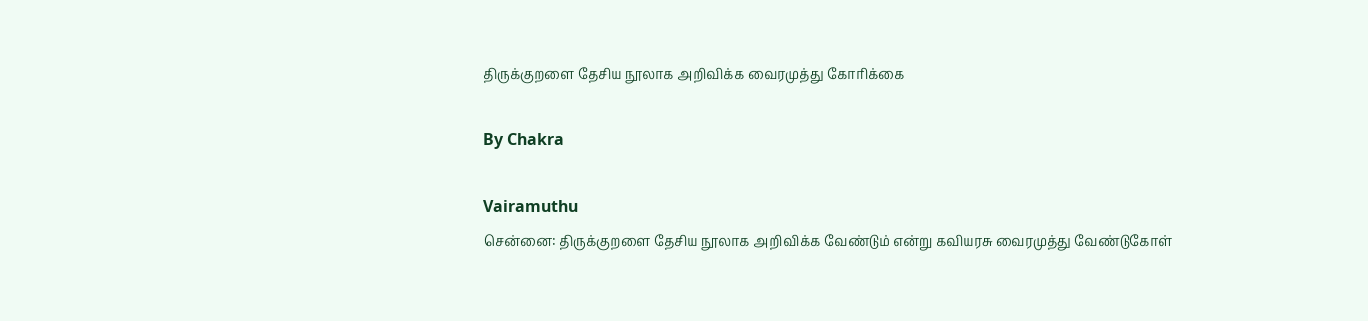திருக்குறளை தேசிய நூலாக அறிவிக்க வைரமுத்து கோரிக்கை

By Chakra

Vairamuthu
சென்னை: திருக்குறளை தேசிய நூலாக அறிவிக்க வேண்டும் என்று கவியரசு வைரமுத்து வேண்டுகோள்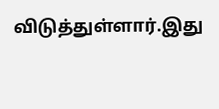விடுத்துள்ளார்.இது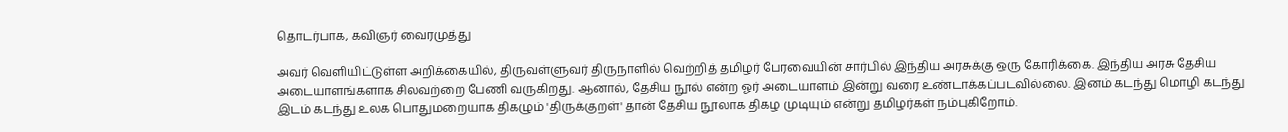தொடர்பாக, கவிஞர் வைரமுத்து

அவர் வெளியிட்டுள்ள அறிக்கையில், திருவள்ளுவர் திருநாளில் வெற்றித் தமிழர் பேரவையின் சார்பில் இந்திய அரசுக்கு ஒரு கோரிக்கை. இந்திய அரசு தேசிய அடையாளங்களாக சிலவற்றை பேணி வருகிறது. ஆனால், தேசிய நூல் என்ற ஓர் அடையாளம் இன்று வரை உண்டாக்கப்படவில்லை. இனம் கடந்து மொழி கடந்து இடம் கடந்து உலக பொதுமறையாக திகழும் 'திருக்குறள்' தான் தேசிய நூலாக திகழ முடியும் என்று தமிழர்கள் நம்புகிறோம்.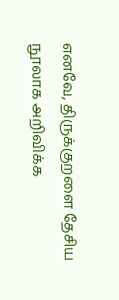எனவே, திருக்குறளை தேசிய நூலாக அறிவிக்க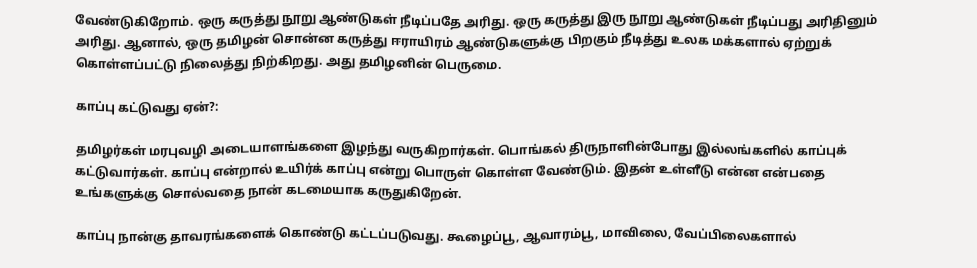வேண்டுகிறோம். ஒரு கருத்து நூறு ஆண்டுகள் நீடிப்பதே அரிது. ஒரு கருத்து இரு நூறு ஆண்டுகள் நீடிப்பது அரிதினும் அரிது. ஆனால், ஒரு தமிழன் சொன்ன கருத்து ஈராயிரம் ஆண்டுகளுக்கு பிறகும் நீடித்து உலக மக்களால் ஏற்றுக் கொள்ளப்பட்டு நிலைத்து நிற்கிறது. அது தமிழனின் பெருமை.

காப்பு கட்டுவது ஏன்?:

தமிழர்கள் மரபுவழி அடையாளங்களை இழந்து வருகிறார்கள். பொங்கல் திருநாளின்போது இல்லங்களில் காப்புக் கட்டுவார்கள். காப்பு என்றால் உயிர்க் காப்பு என்று பொருள் கொள்ள வேண்டும். இதன் உள்ளீடு என்ன என்பதை உங்களுக்கு சொல்வதை நான் கடமையாக கருதுகிறேன்.

காப்பு நான்கு தாவரங்களைக் கொண்டு கட்டப்படுவது. கூழைப்பூ, ஆவாரம்பூ, மாவிலை, வேப்பிலைகளால்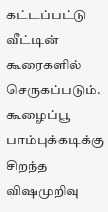கட்டப்பட்டு வீட்டின் கூரைகளில் செருகப்படும். கூழைப்பூ பாம்புக்கடிக்கு சிறந்த விஷமுறிவு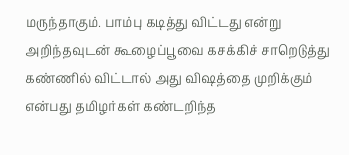மருந்தாகும். பாம்பு கடித்து விட்டது என்று அறிந்தவுடன் கூழைப்பூவை கசக்கிச் சாறெடுத்து கண்ணில் விட்டால் அது விஷத்தை முறிக்கும் என்பது தமிழர்கள் கண்டறிந்த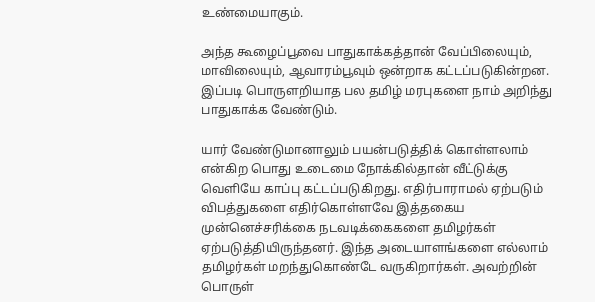உண்மையாகும்.

அந்த கூழைப்பூவை பாதுகாக்கத்தான் வேப்பிலையும், மாவிலையும், ஆவாரம்பூவும் ஒன்றாக கட்டப்படுகின்றன. இப்படி பொருளறியாத பல தமிழ் மரபுகளை நாம் அறிந்து பாதுகாக்க வேண்டும்.

யார் வேண்டுமானாலும் பயன்படுத்திக் கொள்ளலாம் என்கிற பொது உடைமை நோக்கில்தான் வீட்டுக்கு வெளியே காப்பு கட்டப்படுகிறது. எதிர்பாராமல் ஏற்படும் விபத்துகளை எதிர்கொள்ளவே இத்தகைய முன்னெச்சரிக்கை நடவடிக்கைகளை தமிழர்கள் ஏற்படுத்தியிருந்தனர். இந்த அடையாளங்களை எல்லாம் தமிழர்கள் மறந்துகொண்டே வருகிறார்கள். அவற்றின் பொருள்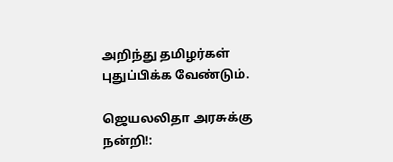அறிந்து தமிழர்கள் புதுப்பிக்க வேண்டும்.

ஜெயலலிதா அரசுக்கு நன்றி!: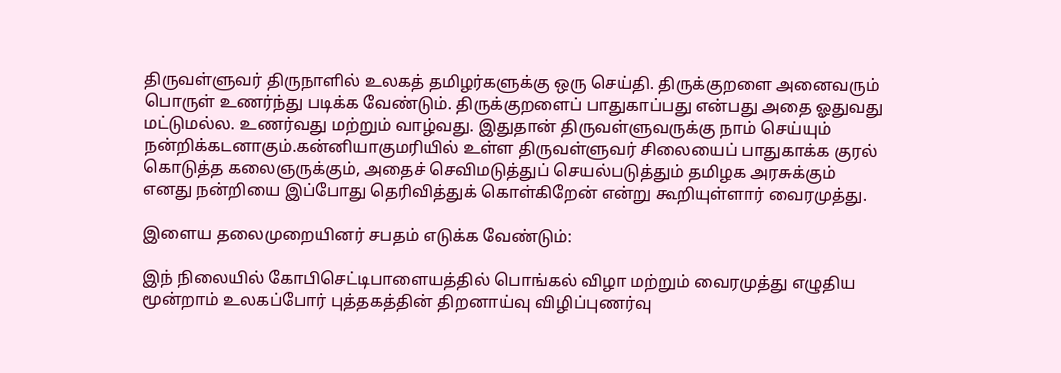திருவள்ளுவர் திருநாளில் உலகத் தமிழர்களுக்கு ஒரு செய்தி. திருக்குறளை அனைவரும் பொருள் உணர்ந்து படிக்க வேண்டும். திருக்குறளைப் பாதுகாப்பது என்பது அதை ஓதுவது மட்டுமல்ல. உணர்வது மற்றும் வாழ்வது. இதுதான் திருவள்ளுவருக்கு நாம் செய்யும் நன்றிக்கடனாகும்.கன்னியாகுமரியில் உள்ள திருவள்ளுவர் சிலையைப் பாதுகாக்க குரல் கொடுத்த கலைஞருக்கும், அதைச் செவிமடுத்துப் செயல்படுத்தும் தமிழக அரசுக்கும் எனது நன்றியை இப்போது தெரிவித்துக் கொள்கிறேன் என்று கூறியுள்ளார் வைரமுத்து.

இளைய தலைமுறையினர் சபதம் எடுக்க வேண்டும்:

இந் நிலையில் கோபிசெட்டிபாளையத்தில் பொங்கல் விழா மற்றும் வைரமுத்து எழுதிய மூன்றாம் உலகப்போர் புத்தகத்தின் திறனாய்வு விழிப்புணர்வு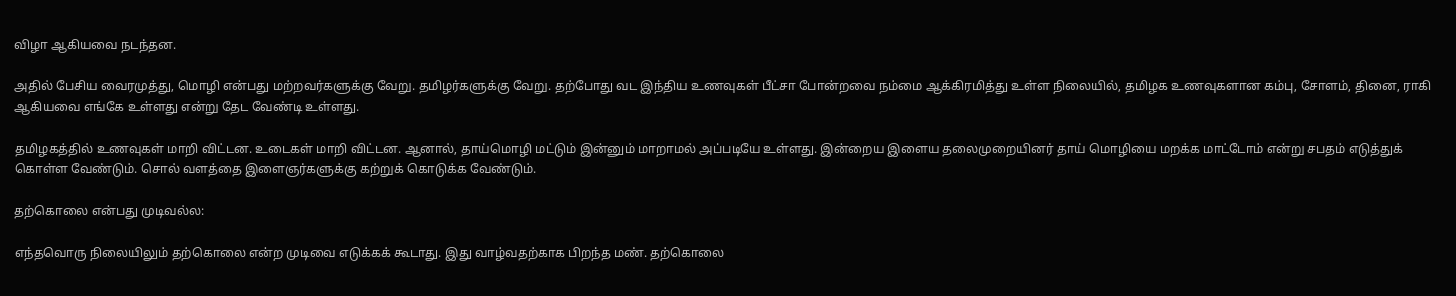விழா ஆகியவை நடந்தன.

அதில் பேசிய வைரமுத்து, மொழி என்பது மற்றவர்களுக்கு வேறு. தமிழர்களுக்கு வேறு. தற்போது வட இந்திய உணவுகள் பீட்சா போன்றவை நம்மை ஆக்கிரமித்து உள்ள நிலையில், தமிழக உணவுகளான கம்பு, சோளம், தினை, ராகி ஆகியவை எங்கே உள்ளது என்று தேட வேண்டி உள்ளது.

தமிழகத்தில் உணவுகள் மாறி விட்டன. உடைகள் மாறி விட்டன. ஆனால், தாய்மொழி மட்டும் இன்னும் மாறாமல் அப்படியே உள்ளது. இன்றைய இளைய தலைமுறையினர் தாய் மொழியை மறக்க மாட்டோம் என்று சபதம் எடுத்துக் கொள்ள வேண்டும். சொல் வளத்தை இளைஞர்களுக்கு கற்றுக் கொடுக்க வேண்டும்.

தற்கொலை என்பது முடிவல்ல:

எந்தவொரு நிலையிலும் தற்கொலை என்ற முடிவை எடுக்கக் கூடாது. இது வாழ்வதற்காக பிறந்த மண். தற்கொலை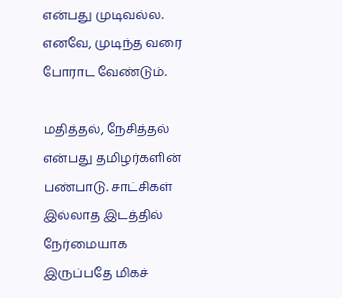என்பது முடிவல்ல. எனவே, முடிந்த வரை போராட வேண்டும்.

மதித்தல், நேசித்தல் என்பது தமிழர்களின் பண்பாடு. சாட்சிகள் இல்லாத இடத்தில் நேர்மையாக இருப்பதே மிகச்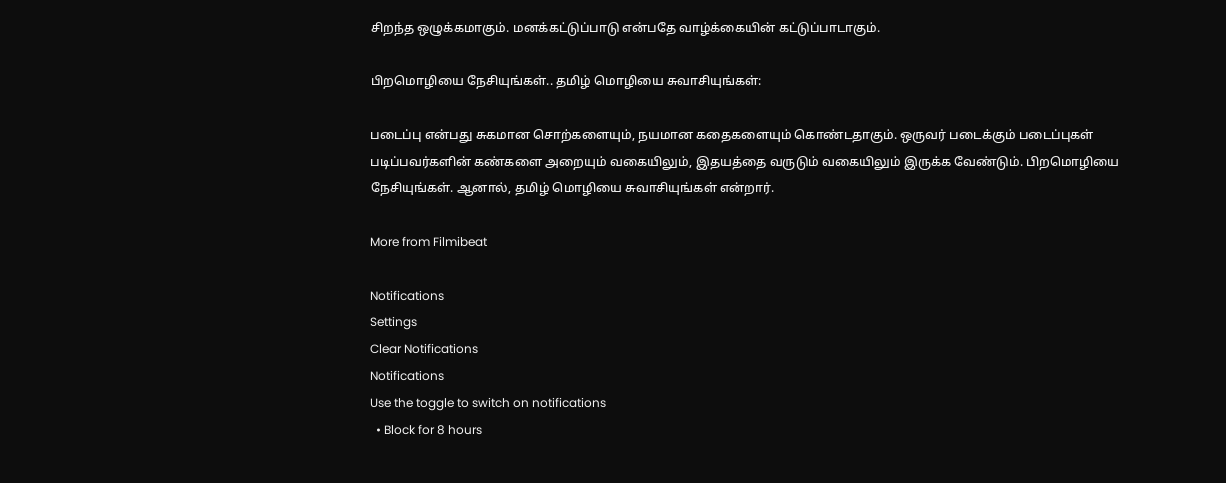சிறந்த ஒழுக்கமாகும். மனக்கட்டுப்பாடு என்பதே வாழ்க்கையின் கட்டுப்பாடாகும்.

பிறமொழியை நேசியுங்கள்.. தமிழ் மொழியை சுவாசியுங்கள்:

படைப்பு என்பது சுகமான சொற்களையும், நயமான கதைகளையும் கொண்டதாகும். ஒருவர் படைக்கும் படைப்புகள் படிப்பவர்களின் கண்களை அறையும் வகையிலும், இதயத்தை வருடும் வகையிலும் இருக்க வேண்டும். பிறமொழியை நேசியுங்கள். ஆனால், தமிழ் மொழியை சுவாசியுங்கள் என்றார்.

More from Filmibeat

Notifications
Settings
Clear Notifications
Notifications
Use the toggle to switch on notifications
  • Block for 8 hours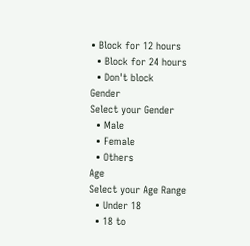• Block for 12 hours
  • Block for 24 hours
  • Don't block
Gender
Select your Gender
  • Male
  • Female
  • Others
Age
Select your Age Range
  • Under 18
  • 18 to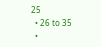25
  • 26 to 35
  •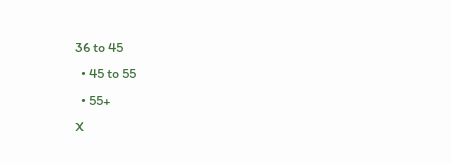36 to 45
  • 45 to 55
  • 55+
X